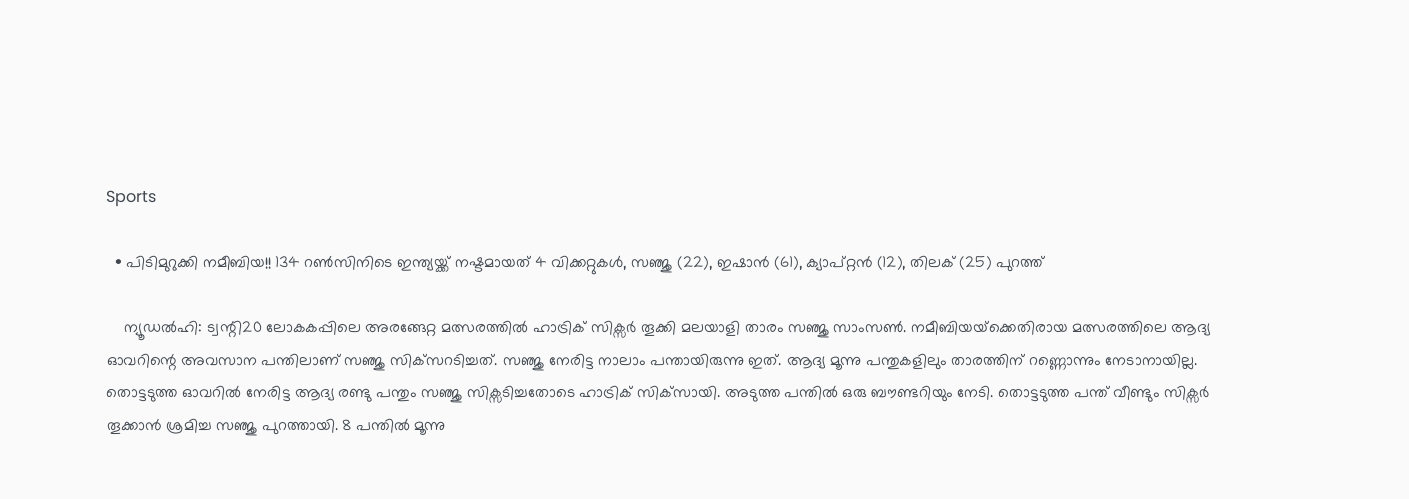Sports

  • പിടിമുറുക്കി നമീബിയ!! 134 റൺസിനിടെ ഇന്ത്യയ്ക്ക് നഷ്ടമായത് 4 വിക്കറ്റുകൾ, സഞ്ജു (22), ഇഷാൻ (61), ക്യാപ്റ്റൻ (12), തിലക് (25) പുറത്ത്

    ന്യൂഡൽഹി: ട്വന്റി20 ലോകകപ്പിലെ അരങ്ങേറ്റ മത്സരത്തിൽ ഹാട്രിക് സിക്സർ തൂക്കി മലയാളി താരം സഞ്ജു സാംസൺ. നമീബിയയ്‌ക്കെതിരായ മത്സരത്തിലെ ആദ്യ ഓവറിന്റെ അവസാന പന്തിലാണ് സഞ്ജു സിക്‌സറടിച്ചത്. സഞ്ജു നേരിട്ട നാലാം പന്തായിരുന്നു ഇത്. ആദ്യ മൂന്നു പന്തുകളിലും താരത്തിന് റണ്ണൊന്നും നേടാനായില്ല. തൊട്ടടുത്ത ഓവറിൽ നേരിട്ട ആദ്യ രണ്ടു പന്തും സഞ്ജു സിക്സടിച്ചതോടെ ഹാട്രിക് സിക്‌സായി. അടുത്ത പന്തിൽ ഒരു ബൗണ്ടറിയും നേടി. തൊട്ടടുത്ത പന്ത് വീണ്ടും സിക്സർ തൂക്കാൻ ശ്രമിച്ച സഞ്ജു പുറത്തായി. 8 പന്തിൽ മൂന്നു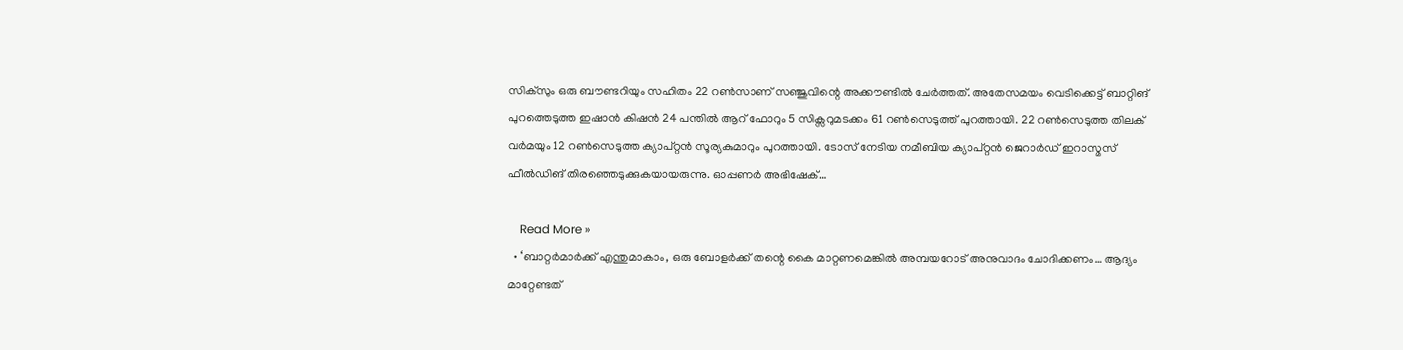സിക്സും ഒരു ബൗണ്ടറിയും സഹിതം 22 റൺസാണ് സഞ്ജുവിന്റെ അക്കൗണ്ടിൽ ചേർത്തത്. അതേസമയം വെടിക്കെട്ട് ബാറ്റിങ് പുറത്തെടുത്ത ഇഷാൻ കിഷൻ 24 പന്തിൽ ആറ് ഫോറും 5 സിക്സറുമടക്കം 61 റൺസെടുത്ത് പുറത്തായി. 22 റൺസെടുത്ത തിലക് വർമയും 12 റൺസെടുത്ത ക്യാപ്റ്റൻ സൂര്യകുമാറും പുറത്തായി. ടോസ് നേടിയ നമീബിയ ക്യാപ്റ്റൻ ജെറാർഡ് ഇറാസ്മസ് ഫീൽഡിങ് തിരഞ്ഞെടുക്കുകയായരുന്നു. ഓപ്പണർ അഭിഷേക്…

    Read More »
  • ‘ബാറ്റർമാർക്ക് എന്തുമാകാം, ഒരു ബോളർക്ക് തന്റെ കൈ മാറ്റണമെങ്കിൽ അമ്പയറോട് അനുവാദം ചോദിക്കണം… ആദ്യം മാറ്റേണ്ടത്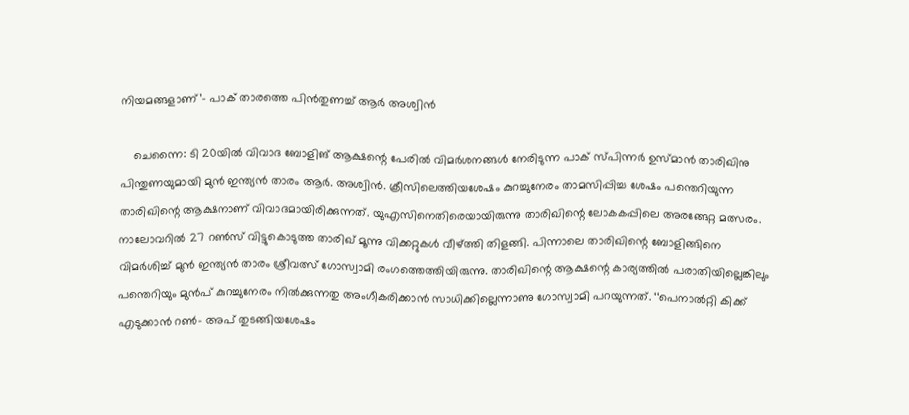നിയമങ്ങളാണ്’- പാക് താരത്തെ പിൻതുണച്ച് ആർ അശ്വിൻ

    ചെന്നൈ: ടി 20യിൽ വിവാദ ബോളിങ് ആക്ഷന്റെ പേരിൽ വിമർശനങ്ങൾ നേരിടുന്ന പാക് സ്പിന്നർ ഉസ്മാൻ താരിഖിനു പിന്തുണയുമായി മുൻ ഇന്ത്യൻ താരം ആർ. അശ്വിൻ. ക്രീസിലെത്തിയശേഷം കുറച്ചുനേരം താമസിപ്പിച്ച ശേഷം പന്തെറിയുന്ന താരിഖിന്റെ ആക്ഷനാണ് വിവാദമായിരിക്കുന്നത്. യുഎസിനെതിരെയായിരുന്നു താരിഖിന്റെ ലോകകപ്പിലെ അരങ്ങേറ്റ മത്സരം. നാലോവറിൽ 27 റൺസ് വിട്ടുകൊടുത്ത താരിഖ് മൂന്നു വിക്കറ്റുകൾ വീഴ്ത്തി തിളങ്ങി. പിന്നാലെ താരിഖിന്റെ ബോളിങ്ങിനെ വിമർശിച്ച് മുൻ ഇന്ത്യൻ താരം ശ്രീവത്സ് ഗോസ്വാമി രംഗത്തെത്തിയിരുന്നു. താരിഖിന്റെ ആക്ഷന്റെ കാര്യത്തിൽ പരാതിയില്ലെങ്കിലും പന്തെറിയും മുൻപ് കുറച്ചുനേരം നിൽക്കുന്നതു അംഗീകരിക്കാൻ സാധിക്കില്ലെന്നാണു ഗോസ്വാമി പറയുന്നത്. ‘‘പെനാൽറ്റി കിക്ക് എടുക്കാൻ റൺ– അപ് തുടങ്ങിയശേഷം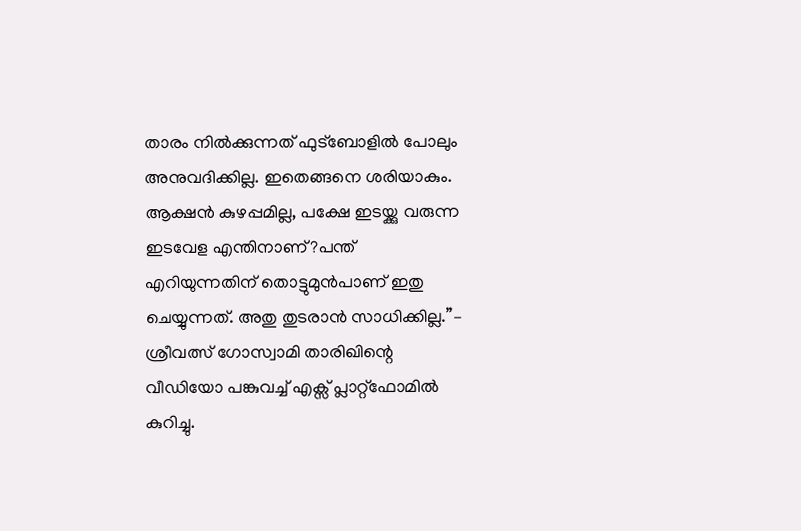താരം നിൽക്കുന്നത് ഫുട്ബോളിൽ പോലും അനുവദിക്കില്ല. ഇതെങ്ങനെ ശരിയാകും. ആക്ഷൻ കുഴപ്പമില്ല, പക്ഷേ ഇടയ്ക്കു വരുന്ന ഇടവേള എന്തിനാണ്?പന്ത് എറിയുന്നതിന് തൊട്ടുമുൻപാണ് ഇതു ചെയ്യുന്നത്. അതു തുടരാൻ സാധിക്കില്ല.’’– ശ്രീവത്സ് ഗോസ്വാമി താരിഖിന്റെ വീഡിയോ പങ്കുവച്ച് എക്സ് പ്ലാറ്റ്ഫോമിൽ കുറിച്ചു.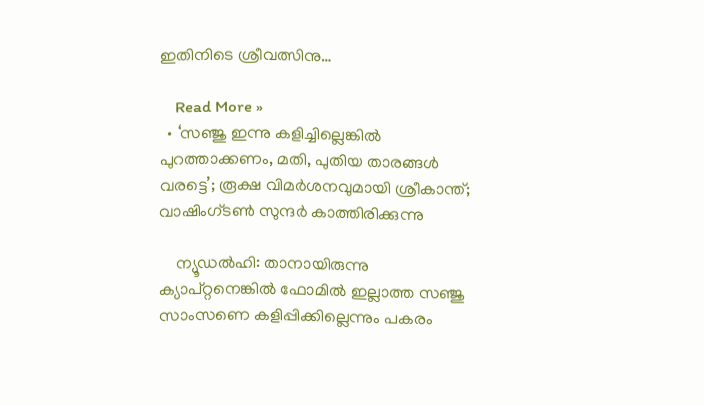ഇതിനിടെ ശ്രീവത്സിനു…

    Read More »
  • ‘സഞ്ജു ഇന്നു കളിച്ചില്ലെങ്കില്‍ പുറത്താക്കണം, മതി, പുതിയ താരങ്ങള്‍ വരട്ടെ’; രൂക്ഷ വിമര്‍ശനവുമായി ശ്രീകാന്ത്; വാഷിംഗ്ടണ്‍ സുന്ദര്‍ കാത്തിരിക്കുന്നു

    ന്യൂഡല്‍ഹി: താനായിരുന്നു ക്യാപ്റ്റനെങ്കില്‍ ഫോമില്‍ ഇല്ലാത്ത സഞ്ജു സാംസണെ കളിപ്പിക്കില്ലെന്നും പകരം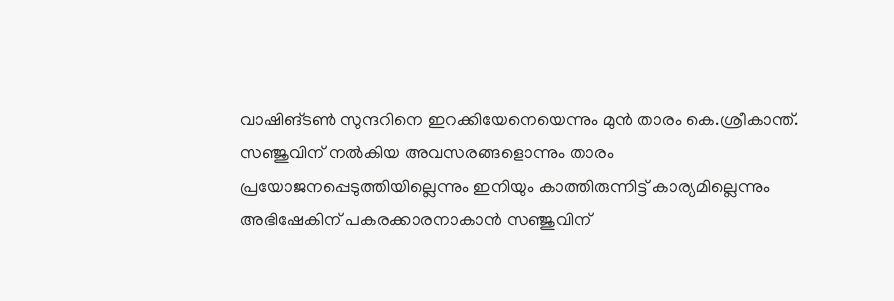വാഷിങ്ടണ്‍ സുന്ദറിനെ ഇറക്കിയേനെയെന്നും മുന്‍ താരം കെ.ശ്രീകാന്ത്. സഞ്ജുവിന് നല്‍കിയ അവസരങ്ങളൊന്നും താരം പ്രയോജനപ്പെടുത്തിയില്ലെന്നും ഇനിയും കാത്തിരുന്നിട്ട് കാര്യമില്ലെന്നും അഭിഷേകിന് പകരക്കാരനാകാന്‍ സഞ്ജുവിന്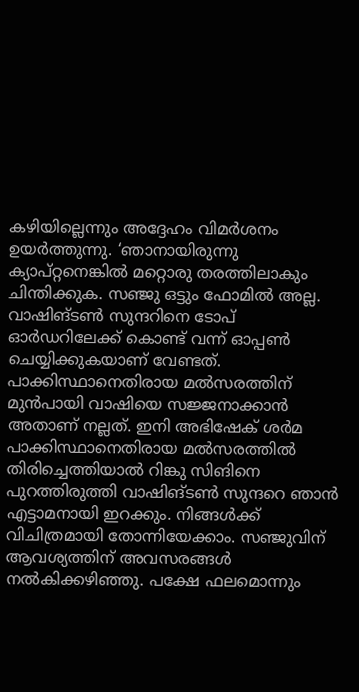കഴിയില്ലെന്നും അദ്ദേഹം വിമര്‍ശനം ഉയര്‍ത്തുന്നു. ‘ഞാനായിരുന്നു ക്യാപ്റ്റനെങ്കില്‍ മറ്റൊരു തരത്തിലാകും ചിന്തിക്കുക. സഞ്ജു ഒട്ടും ഫോമില്‍ അല്ല. വാഷിങ്ടണ്‍ സുന്ദറിനെ ടോപ് ഓര്‍ഡറിലേക്ക് കൊണ്ട് വന്ന് ഓപ്പണ്‍ ചെയ്യിക്കുകയാണ് വേണ്ടത്. പാക്കിസ്ഥാനെതിരായ മല്‍സരത്തിന് മുന്‍പായി വാഷിയെ സജ്ജനാക്കാന്‍ അതാണ് നല്ലത്. ഇനി അഭിഷേക് ശര്‍മ പാക്കിസ്ഥാനെതിരായ മല്‍സരത്തില്‍ തിരിച്ചെത്തിയാല്‍ റിങ്കു സിങിനെ പുറത്തിരുത്തി വാഷിങ്ടണ്‍ സുന്ദറെ ഞാന്‍ എട്ടാമനായി ഇറക്കും. നിങ്ങള്‍ക്ക് വിചിത്രമായി തോന്നിയേക്കാം. സഞ്ജുവിന് ആവശ്യത്തിന് അവസരങ്ങള്‍ നല്‍കിക്കഴിഞ്ഞു. പക്ഷേ ഫലമൊന്നും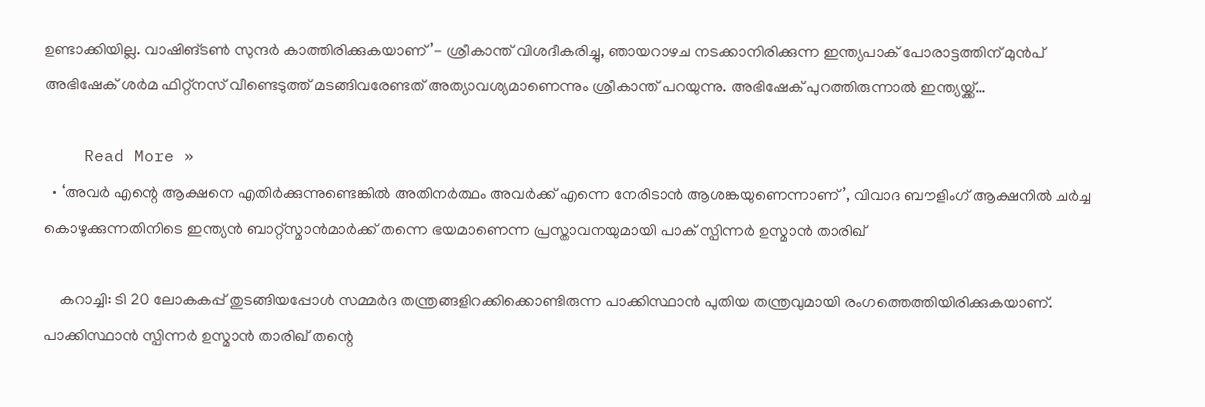ഉണ്ടാക്കിയില്ല. വാഷിങ്ടണ്‍ സുന്ദര്‍ കാത്തിരിക്കുകയാണ്’- ശ്രീകാന്ത് വിശദീകരിച്ചു, ഞായറാഴച നടക്കാനിരിക്കുന്ന ഇന്ത്യപാക് പോരാട്ടത്തിന് മുന്‍പ് അഭിഷേക് ശര്‍മ ഫിറ്റ്‌നസ് വീണ്ടെടുത്ത് മടങ്ങിവരേണ്ടത് അത്യാവശ്യമാണെന്നും ശ്രീകാന്ത് പറയുന്നു. അഭിഷേക് പുറത്തിരുന്നാല്‍ ഇന്ത്യയ്ക്ക്…

    Read More »
  • ‘അവർ എന്റെ ആക്ഷനെ എതിർക്കുന്നുണ്ടെങ്കിൽ അതിനർത്ഥം അവർക്ക് എന്നെ നേരിടാൻ ആശങ്കയുണെന്നാണ്’, വിവാദ ബൗളിംഗ് ആക്ഷനിൽ ചർച്ച കൊഴുക്കുന്നതിനിടെ ഇന്ത്യൻ ബാറ്റ്സ്മാൻമാർക്ക് തന്നെ ഭയമാണെന്ന പ്രസ്താവനയുമായി പാക് സ്പിന്നർ ഉസ്മാൻ താരിഖ്

    കറാച്ചി: ടി 20 ലോകകപ്പ് തുടങ്ങിയപ്പോൾ സമ്മർദ തന്ത്രങ്ങളിറക്കിക്കൊണ്ടിരുന്ന പാക്കിസ്ഥാൻ പുതിയ തന്ത്രവുമായി രംഗത്തെത്തിയിരിക്കുകയാണ്. പാക്കിസ്ഥാൻ സ്പിന്നർ ഉസ്മാൻ താരിഖ് തന്റെ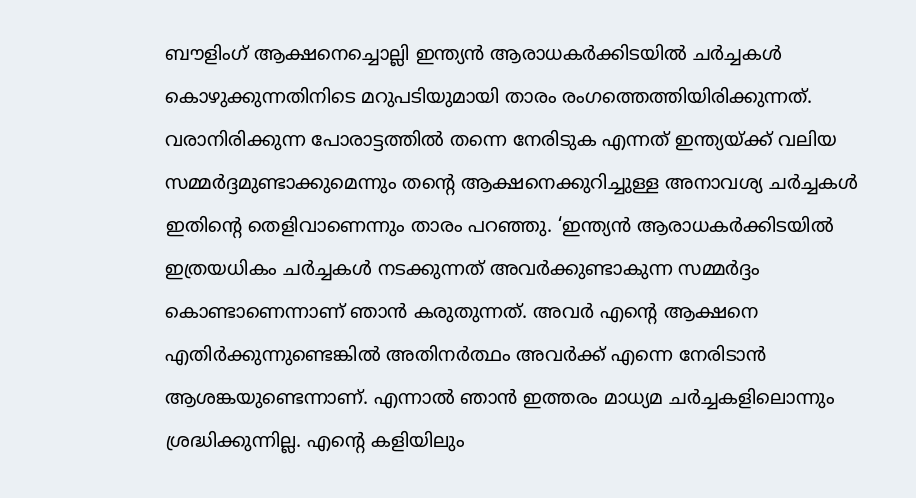ബൗളിംഗ് ആക്ഷനെച്ചൊല്ലി ഇന്ത്യൻ ആരാധകർക്കിടയിൽ ചർച്ചകൾ കൊഴുക്കുന്നതിനിടെ മറുപടിയുമായി താരം രംഗത്തെത്തിയിരിക്കുന്നത്. വരാനിരിക്കുന്ന പോരാട്ടത്തിൽ തന്നെ നേരിടുക എന്നത് ഇന്ത്യയ്ക്ക് വലിയ സമ്മർദ്ദമുണ്ടാക്കുമെന്നും തന്റെ ആക്ഷനെക്കുറിച്ചുള്ള അനാവശ്യ ചർച്ചകൾ ഇതിന്റെ തെളിവാണെന്നും താരം പറഞ്ഞു. ‘ഇന്ത്യൻ ആരാധകർക്കിടയിൽ ഇത്രയധികം ചർച്ചകൾ നടക്കുന്നത് അവർക്കുണ്ടാകുന്ന സമ്മർദ്ദം കൊണ്ടാണെന്നാണ് ഞാൻ കരുതുന്നത്. അവർ എന്റെ ആക്ഷനെ എതിർക്കുന്നുണ്ടെങ്കിൽ അതിനർത്ഥം അവർക്ക് എന്നെ നേരിടാൻ ആശങ്കയുണ്ടെന്നാണ്. എന്നാൽ ഞാൻ ഇത്തരം മാധ്യമ ചർച്ചകളിലൊന്നും ശ്രദ്ധിക്കുന്നില്ല. എന്റെ കളിയിലും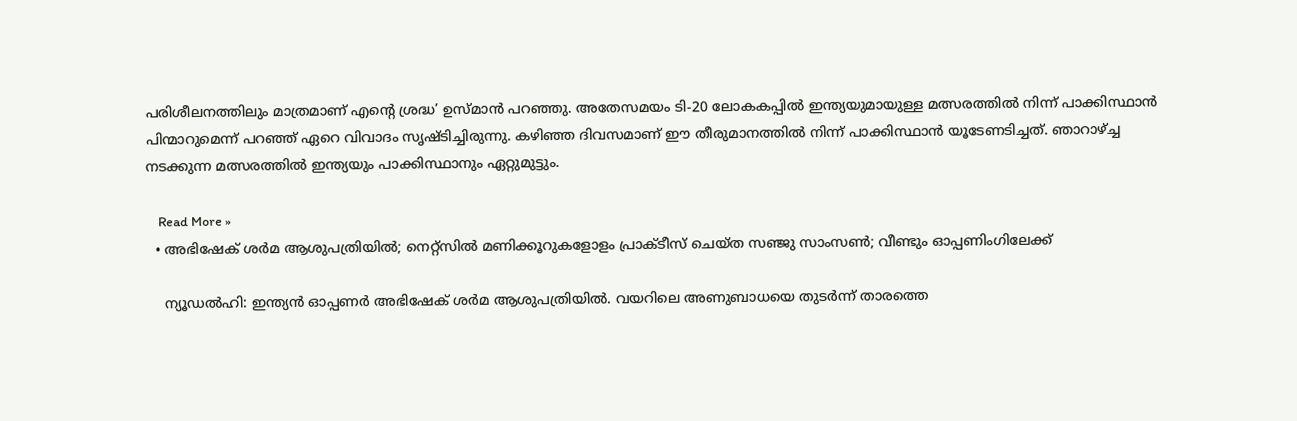പരിശീലനത്തിലും മാത്രമാണ് എന്റെ ശ്രദ്ധ’ ഉസ്മാൻ പറഞ്ഞു. അതേസമയം ടി-20 ലോകകപ്പിൽ ഇന്ത്യയുമായുള്ള മത്സരത്തിൽ നിന്ന് പാക്കിസ്ഥാൻ പിന്മാറുമെന്ന് പറഞ്ഞ് ഏറെ വിവാദം സൃഷ്ടിച്ചിരുന്നു. കഴിഞ്ഞ ദിവസമാണ് ഈ തീരുമാനത്തിൽ നിന്ന് പാക്കിസ്ഥാൻ യൂടേണടിച്ചത്. ഞാറാഴ്ച്ച നടക്കുന്ന മത്സരത്തിൽ ഇന്ത്യയും പാക്കിസ്ഥാനും ഏറ്റുമുട്ടും.

    Read More »
  • അഭിഷേക് ശര്‍മ ആശുപത്രിയില്‍; നെറ്റ്‌സില്‍ മണിക്കൂറുകളോളം പ്രാക്ടീസ് ചെയ്ത സഞ്ജു സാംസണ്‍; വീണ്ടും ഓപ്പണിംഗിലേക്ക്

    ന്യൂഡല്‍ഹി: ഇന്ത്യന്‍ ഓപ്പണര്‍ അഭിഷേക് ശര്‍മ ആശുപത്രിയില്‍. വയറിലെ അണുബാധയെ തുടര്‍ന്ന് താരത്തെ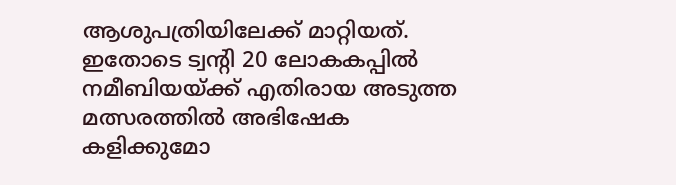ആശുപത്രിയിലേക്ക് മാറ്റിയത്. ഇതോടെ ട്വന്റി 20 ലോകകപ്പില്‍ നമീബിയയ്ക്ക് എതിരായ അടുത്ത മത്സരത്തില്‍ അഭിഷേക കളിക്കുമോ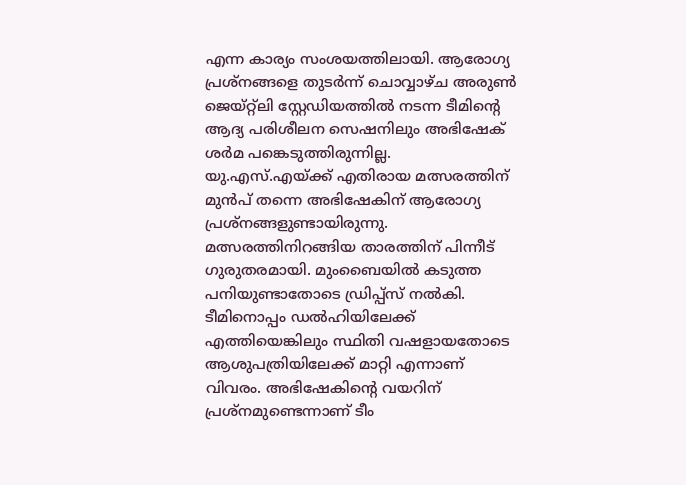എന്ന കാര്യം സംശയത്തിലായി. ആരോഗ്യ പ്രശ്‌നങ്ങളെ തുടര്‍ന്ന് ചൊവ്വാഴ്ച അരുണ്‍ ജെയ്റ്റ്‌ലി സ്റ്റേഡിയത്തില്‍ നടന്ന ടീമിന്റെ ആദ്യ പരിശീലന സെഷനിലും അഭിഷേക് ശര്‍മ പങ്കെടുത്തിരുന്നില്ല. യു.എസ്.എയ്ക്ക് എതിരായ മത്സരത്തിന് മുന്‍പ് തന്നെ അഭിഷേകിന് ആരോഗ്യ പ്രശ്‌നങ്ങളുണ്ടായിരുന്നു. മത്സരത്തിനിറങ്ങിയ താരത്തിന് പിന്നീട് ഗുരുതരമായി. മുംബൈയില്‍ കടുത്ത പനിയുണ്ടാതോടെ ഡ്രിപ്പ്‌സ് നല്‍കി. ടീമിനൊപ്പം ഡല്‍ഹിയിലേക്ക് എത്തിയെങ്കിലും സ്ഥിതി വഷളായതോടെ ആശുപത്രിയിലേക്ക് മാറ്റി എന്നാണ് വിവരം. അഭിഷേകിന്റെ വയറിന് പ്രശ്‌നമുണ്ടെന്നാണ് ടീം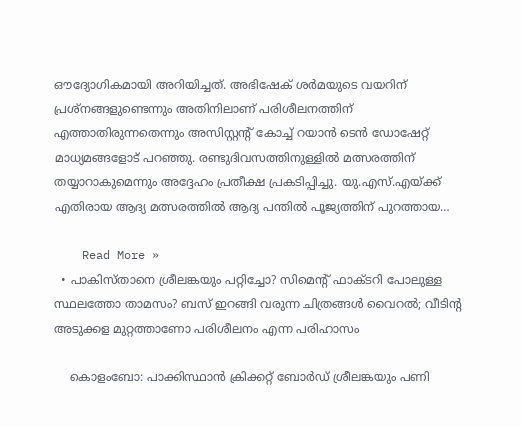ഔദ്യോഗികമായി അറിയിച്ചത്. അഭിഷേക് ശര്‍മയുടെ വയറിന് പ്രശ്‌നങ്ങളുണ്ടെന്നും അതിനിലാണ് പരിശീലനത്തിന് എത്താതിരുന്നതെന്നും അസിസ്റ്റന്റ് കോച്ച് റയാന്‍ ടെന്‍ ഡോഷേറ്റ് മാധ്യമങ്ങളോട് പറഞ്ഞു. രണ്ടുദിവസത്തിനുള്ളില്‍ മത്സരത്തിന് തയ്യാറാകുമെന്നും അദ്ദേഹം പ്രതീക്ഷ പ്രകടിപ്പിച്ചു. യു.എസ്.എയ്ക്ക് എതിരായ ആദ്യ മത്സരത്തില്‍ ആദ്യ പന്തില്‍ പൂജ്യത്തിന് പുറത്തായ…

    Read More »
  • പാകിസ്താനെ ശ്രീലങ്കയും പറ്റിച്ചോ? സിമെന്റ് ഫാക്ടറി പോലുള്ള സ്ഥലത്തോ താമസം? ബസ് ഇറങ്ങി വരുന്ന ചിത്രങ്ങള്‍ വൈറല്‍; വീടിന്റ അടുക്കള മുറ്റത്താണോ പരിശീലനം എന്ന പരിഹാസം

    കൊളംബോ: പാക്കിസ്ഥാന്‍ ക്രിക്കറ്റ് ബോര്‍ഡ് ശ്രീലങ്കയും പണി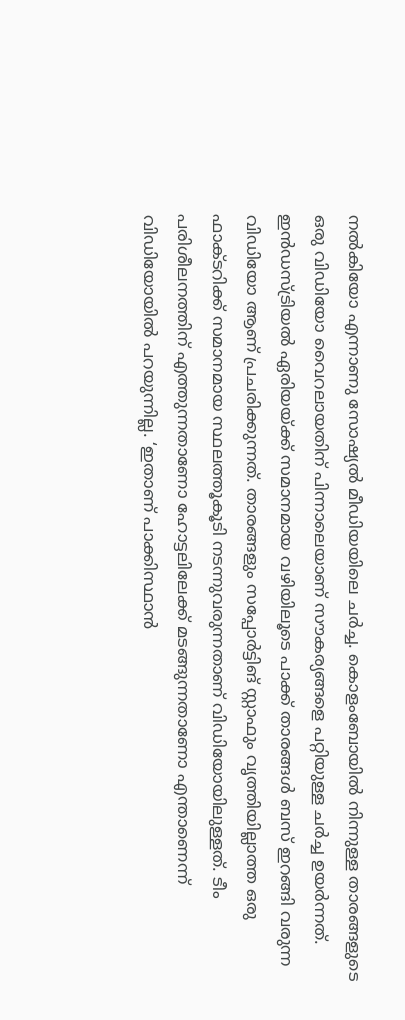നല്‍കിയോ എന്നാണു സോഷ്യല്‍ മീഡിയയിലെ ചര്‍ച്ച. കൊളംബോയില്‍ നിന്നുള്ള താരങ്ങളുടെ ഒരു വിഡിയോ വൈറലായതിന് പിന്നാലെയാണ് സൗകര്യങ്ങളെ പറ്റിയുള്ള ചര്‍ച്ച ഉയര്‍ന്നത്. ഇന്‍ഡസ്ട്രിയല്‍ ഏരിയയ്ക്ക് സമാനമായ വഴിയിലൂടെ പാക്ക് താരങ്ങള്‍ ബസ് ഇറങ്ങി വരുന്ന വിഡിയോ ആണ് പ്രചരിക്കുന്നത്. താരങ്ങളും സപ്പോര്‍ട്ടിങ് സ്റ്റാഫും വൃത്തിയില്ലാത്ത ഒരു ഫാക്ടറിക്ക് സമാനമായ സ്ഥലത്തൂകൂടി നടന്നുവരുന്നതാണ് വിഡിയോയിലുള്ളത്. ടീം പരിശീലനത്തിന് എത്തുന്നതാണോ ഹോട്ടലിലേക്ക് മടങ്ങുന്നതാണോ എന്താണെന്ന് വിഡിയോയില്‍ പറയുന്നില്ല. ‘ഇതാണ് പാക്കിസ്ഥാന്‍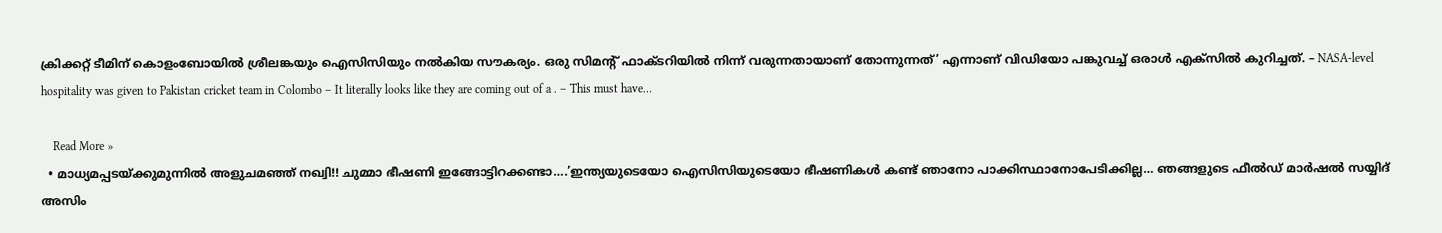ക്രിക്കറ്റ് ടീമിന് കൊളംബോയില്‍ ശ്രീലങ്കയും ഐസിസിയും നല്‍കിയ സൗകര്യം. ഒരു സിമന്റ് ഫാക്ടറിയില്‍ നിന്ന് വരുന്നതായാണ് തോന്നുന്നത്’ എന്നാണ് വിഡിയോ പങ്കുവച്ച് ഒരാള്‍ എക്‌സില്‍ കുറിച്ചത്. – NASA-level hospitality was given to Pakistan cricket team in Colombo – It literally looks like they are coming out of a . – This must have…

    Read More »
  • മാധ്യമപ്പടയ്ക്കുമുന്നിൽ അളുചമഞ്ഞ് നഖ്വി!! ചുമ്മാ ഭീഷണി ഇങ്ങോട്ടിറക്കണ്ടാ….’ഇന്ത്യയുടെയോ ഐസിസിയുടെയോ ഭീഷണികൾ കണ്ട് ഞാനോ പാക്കിസ്ഥാനോപേടിക്കില്ല… ഞങ്ങളുടെ ഫീൽഡ് മാർഷൽ സയ്യിദ് അസിം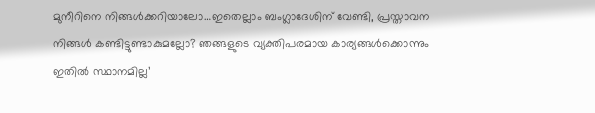മുനീറിനെ നിങ്ങൾക്കറിയാലോ…ഇതെല്ലാം ബംഗ്ലാദേശിന് വേണ്ടി, പ്രസ്താവന നിങ്ങൾ കണ്ടിട്ടുണ്ടാകുമല്ലോ? ഞങ്ങളുടെ വ്യക്തിപരമായ കാര്യങ്ങൾക്കൊന്നും ഇതിൽ സ്ഥാനമില്ല’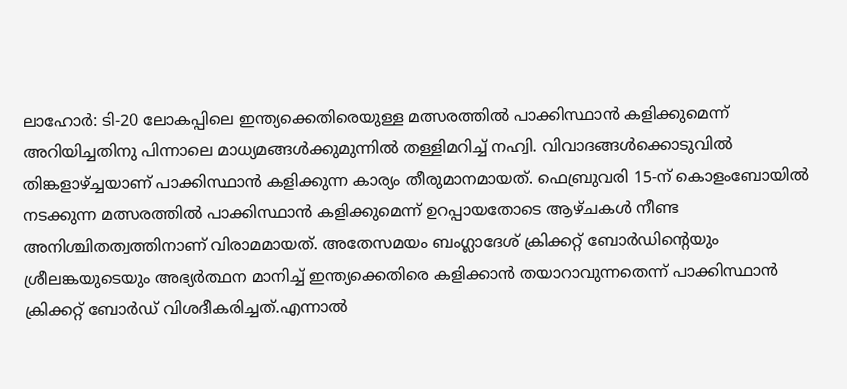ലാഹോർ: ടി-20 ലോകപ്പിലെ ഇന്ത്യക്കെതിരെയുള്ള മത്സരത്തിൽ പാക്കിസ്ഥാൻ കളിക്കുമെന്ന് അറിയിച്ചതിനു പിന്നാലെ മാധ്യമങ്ങൾക്കുമുന്നിൽ തള്ളിമറിച്ച് നഹ്വി. വിവാദങ്ങൾക്കൊടുവിൽ തിങ്കളാഴ്ച്ചയാണ് പാക്കിസ്ഥാൻ കളിക്കുന്ന കാര്യം തീരുമാനമായത്. ഫെബ്രുവരി 15-ന് കൊളംബോയിൽ നടക്കുന്ന മത്സരത്തിൽ പാക്കിസ്ഥാൻ കളിക്കുമെന്ന് ഉറപ്പായതോടെ ആഴ്ചകൾ നീണ്ട അനിശ്ചിതത്വത്തിനാണ് വിരാമമായത്. അതേസമയം ബംഗ്ലാദേശ് ക്രിക്കറ്റ് ബോർഡിന്റെയും ശ്രീലങ്കയുടെയും അഭ്യർത്ഥന മാനിച്ച് ഇന്ത്യക്കെതിരെ കളിക്കാൻ തയാറാവുന്നതെന്ന് പാക്കിസ്ഥാൻ ക്രിക്കറ്റ് ബോർഡ് വിശദീകരിച്ചത്.എന്നാൽ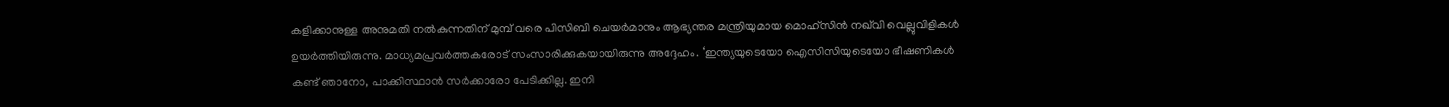കളിക്കാനുള്ള അനുമതി നൽകുന്നതിന് മുമ്പ് വരെ പിസിബി ചെയർമാനും ആഭ്യന്തര മന്ത്രിയുമായ മൊഹ്‌സിൻ നഖ്‌വി വെല്ലുവിളികൾ ഉയർത്തിയിരുന്നു. മാധ്യമപ്രവർത്തകരോട് സംസാരിക്കുകയായിരുന്നു അദ്ദേഹം. ‘ഇന്ത്യയുടെയോ ഐസിസിയുടെയോ ഭീഷണികൾ കണ്ട് ഞാനോ, പാക്കിസ്ഥാൻ സർക്കാരോ പേടിക്കില്ല. ഇനി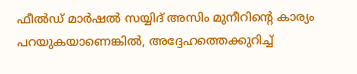ഫീൽഡ് മാർഷൽ സയ്യിദ് അസിം മുനീറിന്റെ കാര്യം പറയുകയാണെങ്കിൽ, അദ്ദേഹത്തെക്കുറിച്ച്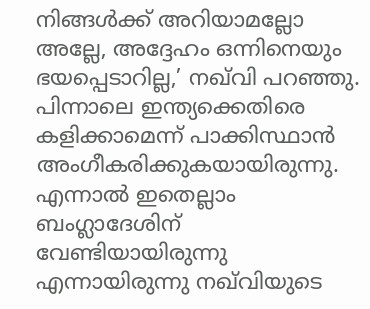നിങ്ങൾക്ക് അറിയാമല്ലോ അല്ലേ, അദ്ദേഹം ഒന്നിനെയും ഭയപ്പെടാറില്ല,’ നഖ്‌വി പറഞ്ഞു. പിന്നാലെ ഇന്ത്യക്കെതിരെ കളിക്കാമെന്ന് പാക്കിസ്ഥാൻ അംഗീകരിക്കുകയായിരുന്നു. എന്നാൽ ഇതെല്ലാം ബംഗ്ലാദേശിന് വേണ്ടിയായിരുന്നു എന്നായിരുന്നു നഖ്‌വിയുടെ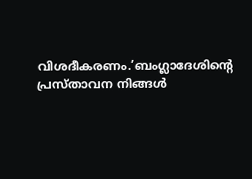വിശദീകരണം.’ബംഗ്ലാദേശിന്റെ പ്രസ്താവന നിങ്ങൾ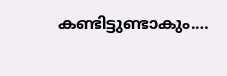കണ്ടിട്ടുണ്ടാകും.…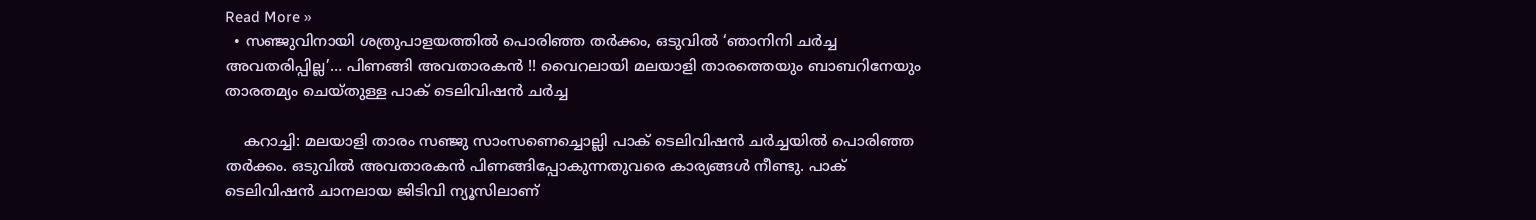Read More »
  • സഞ്ജുവിനായി ശത്രുപാളയത്തിൽ പൊരിഞ്ഞ തർക്കം, ഒടുവിൽ ‘ഞാനിനി ചർച്ച അവതരിപ്പില്ല’… പിണങ്ങി അവതാരകൻ !! വൈറലായി മലയാളി താരത്തെയും ബാബറിനേയും താരതമ്യം ചെയ്തുള്ള പാക് ടെലിവിഷൻ ചർച്ച

    കറാച്ചി: മലയാളി താരം സഞ്ജു സാംസണെച്ചൊല്ലി പാക് ടെലിവിഷൻ ചർച്ചയിൽ പൊരിഞ്ഞ തർക്കം. ഒടുവിൽ അവതാരകൻ പിണങ്ങിപ്പോകുന്നതുവരെ കാര്യങ്ങൾ നീണ്ടു. പാക് ടെലിവിഷൻ ചാനലായ ജിടിവി ന്യൂസിലാണ്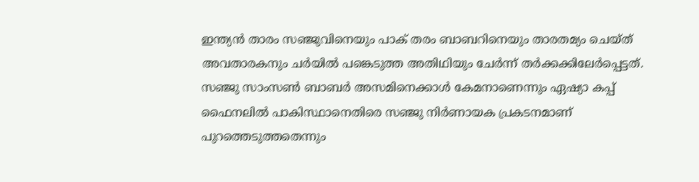ഇന്ത്യൻ താരം സഞ്ജുവിനെയും പാക് തരം ബാബറിനെയും താരതമ്യം ചെയ്ത് അവതാരകനും ചർയിൽ പങ്കെടുത്ത അതിഥിയും ചേർന്ന് തർക്കക്കിലേർപ്പെട്ടത്. സഞ്ജു സാംസൺ ബാബർ അസമിനെക്കാൾ കേമനാണെന്നും ഏഷ്യാ കപ്പ് ഫൈനലിൽ പാകിസ്ഥാനെതിരെ സഞ്ജു നിർണായക പ്രകടനമാണ് പുറത്തെടുത്തതെന്നും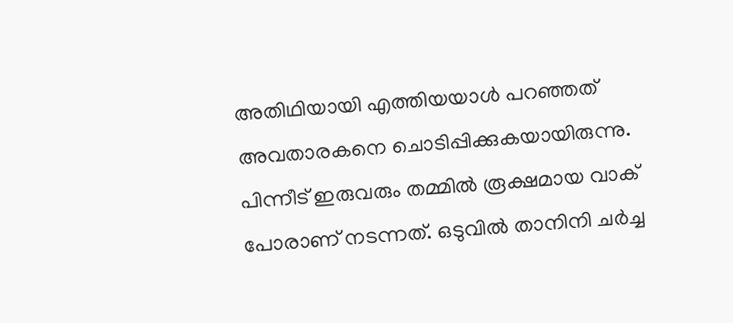അതിഥിയായി എത്തിയയാൾ പറഞ്ഞത് അവതാരകനെ ചൊടിപ്പിക്കുകയായിരുന്നു. പിന്നീട് ഇരുവരും തമ്മിൽ രൂക്ഷമായ വാക് പോരാണ് നടന്നത്. ഒടുവിൽ താനിനി ചർച്ച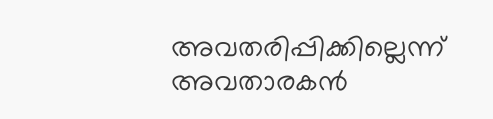അവതരിപ്പിക്കില്ലെന്ന് അവതാരകൻ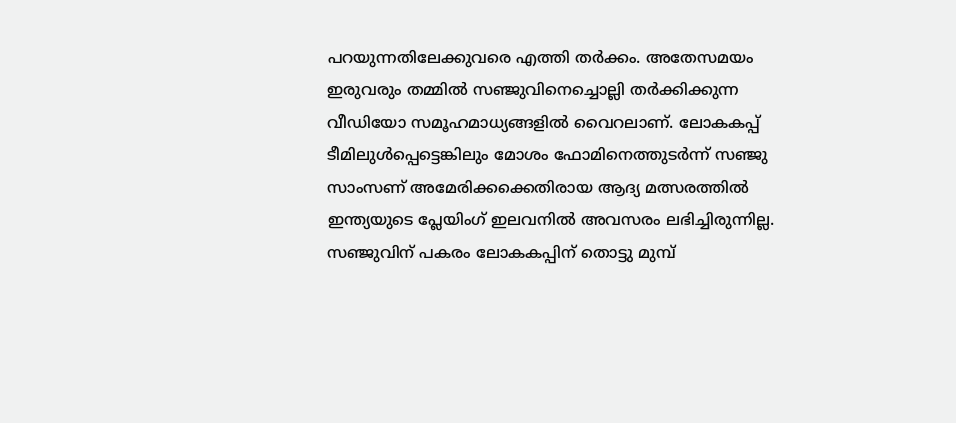പറയുന്നതിലേക്കുവരെ എത്തി തർക്കം. അതേസമയം ഇരുവരും തമ്മിൽ സഞ്ജുവിനെച്ചൊല്ലി തർക്കിക്കുന്ന വീഡിയോ സമൂഹമാധ്യങ്ങളിൽ വൈറലാണ്. ലോകകപ്പ് ടീമിലുൾപ്പെട്ടെങ്കിലും മോശം ഫോമിനെത്തുടർന്ന് സഞ്ജു സാംസണ് അമേരിക്കക്കെതിരായ ആദ്യ മത്സരത്തിൽ ഇന്ത്യയുടെ പ്ലേയിംഗ് ഇലവനിൽ അവസരം ലഭിച്ചിരുന്നില്ല. സഞ്ജുവിന് പകരം ലോകകപ്പിന് തൊട്ടു മുമ്പ്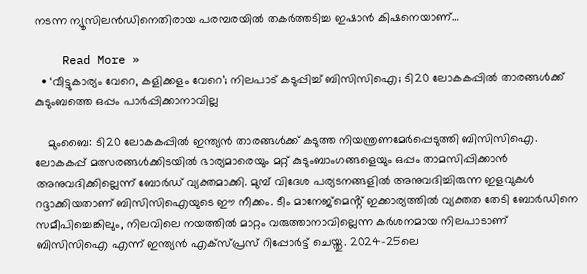നടന്ന ന്യൂസിലൻഡിനെതിരായ പരമ്പരയിൽ തകർത്തടിച്ച ഇഷാൻ കിഷനെയാണ്…

    Read More »
  • ‘വീട്ടുകാര്യം വേറെ, കളിക്കളം വേറെ’; നിലപാട് കടുപ്പിച്ച് ബിസിസിഐ; ടി20 ലോകകപ്പിൽ താരങ്ങൾക്ക് കുടുംബത്തെ ഒപ്പം പാർപ്പിക്കാനാവില്ല

    മുംബൈ: ടി20 ലോകകപ്പിൽ ഇന്ത്യൻ താരങ്ങൾക്ക് കടുത്ത നിയന്ത്രണമേർപ്പെടുത്തി ബിസിസിഐ. ലോകകപ്പ് മത്സരങ്ങൾക്കിടയിൽ ഭാര്യമാരെയും മറ്റ് കുടുംബാംഗങ്ങളെയും ഒപ്പം താമസിപ്പിക്കാൻ അനുവദിക്കില്ലെന്ന് ബോർഡ് വ്യക്തമാക്കി. മുമ്പ് വിദേശ പര്യടനങ്ങളിൽ അനുവദിച്ചിരുന്ന ഇളവുകൾ റദ്ദാക്കിയതാണ് ബിസിസിഐയുടെ ഈ നീക്കം. ടീം മാനേജ്‌മെൻ്റ് ഇക്കാര്യത്തിൽ വ്യക്തത തേടി ബോർഡിനെ സമീപിച്ചെങ്കിലും, നിലവിലെ നയത്തിൽ മാറ്റം വരുത്താനാവില്ലെന്ന കർശനമായ നിലപാടാണ് ബിസിസിഐ എന്ന് ഇന്ത്യൻ എക്‌സ്പ്രസ് റിപ്പോർട്ട് ചെയ്തു. 2024-25ലെ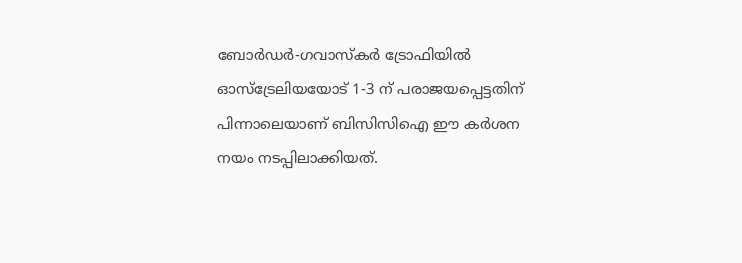ബോർഡർ-ഗവാസ്‌കർ ട്രോഫിയിൽ ഓസ്‌ട്രേലിയയോട് 1-3 ന് പരാജയപ്പെട്ടതിന് പിന്നാലെയാണ് ബിസിസിഐ ഈ കർശന നയം നടപ്പിലാക്കിയത്.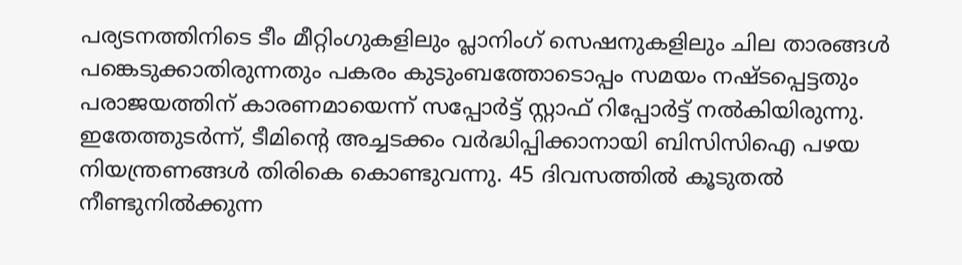പര്യടനത്തിനിടെ ടീം മീറ്റിംഗുകളിലും പ്ലാനിംഗ് സെഷനുകളിലും ചില താരങ്ങൾ പങ്കെടുക്കാതിരുന്നതും പകരം കുടുംബത്തോടൊപ്പം സമയം നഷ്ടപ്പെട്ടതും പരാജയത്തിന് കാരണമായെന്ന് സപ്പോർട്ട് സ്റ്റാഫ് റിപ്പോർട്ട് നൽകിയിരുന്നു. ഇതേത്തുടർന്ന്, ടീമിൻ്റെ അച്ചടക്കം വർദ്ധിപ്പിക്കാനായി ബിസിസിഐ പഴയ നിയന്ത്രണങ്ങൾ തിരികെ കൊണ്ടുവന്നു. 45 ദിവസത്തിൽ കൂടുതൽ നീണ്ടുനിൽക്കുന്ന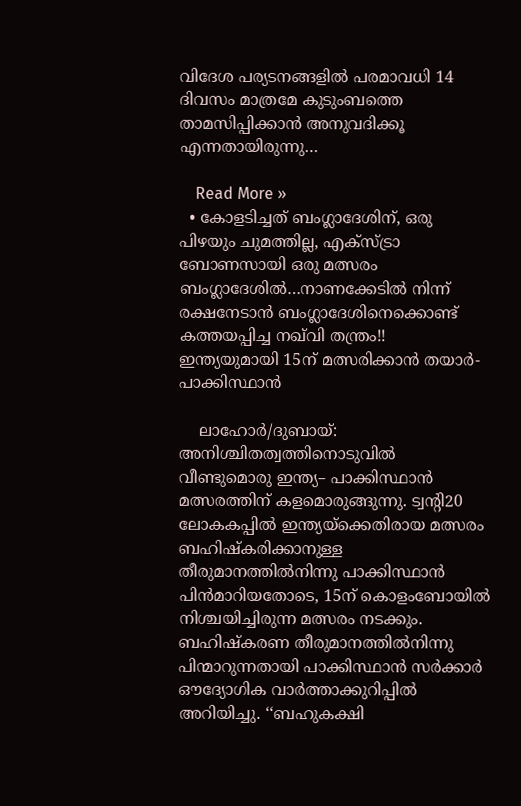വിദേശ പര്യടനങ്ങളിൽ പരമാവധി 14 ദിവസം മാത്രമേ കുടുംബത്തെ താമസിപ്പിക്കാൻ അനുവദിക്കൂ എന്നതായിരുന്നു…

    Read More »
  • കോളടിച്ചത് ബംഗ്ലാദേശിന്, ഒരു പിഴയും ചുമത്തില്ല, എക്സ്ട്രാ ബോണസായി ഒരു മത്സരം ബംഗ്ലാദേശിൽ…നാണക്കേടിൽ നിന്ന് രക്ഷനേടാൻ ബംഗ്ലാദേശിനെക്കൊണ്ട് കത്തയപ്പിച്ച നഖ്‌വി തന്ത്രം!!  ഇന്ത്യയുമായി 15ന് മത്സരിക്കാൻ തയാർ- പാക്കിസ്ഥാൻ

    ലാഹോർ/ദുബായ്: അനിശ്ചിതത്വത്തിനൊടുവിൽ വീണ്ടുമൊരു ഇന്ത്യ– പാക്കിസ്ഥാൻ മത്സരത്തിന് കളമൊരുങ്ങുന്നു. ട്വന്റി20 ലോകകപ്പിൽ ഇന്ത്യയ്ക്കെതിരായ മത്സരം ബഹിഷ്കരിക്കാനുള്ള തീരുമാനത്തിൽനിന്നു പാക്കിസ്ഥാൻ പിൻമാറിയതോടെ, 15ന് കൊളംബോയിൽ നിശ്ചയിച്ചിരുന്ന മത്സരം നടക്കും. ബഹിഷ്കരണ തീരുമാനത്തിൽനിന്നു പിന്മാറുന്നതായി പാക്കിസ്ഥാൻ സർക്കാർ ഔദ്യോഗിക വാർത്താക്കുറിപ്പിൽ അറിയിച്ചു. ‘‘ബഹുകക്ഷി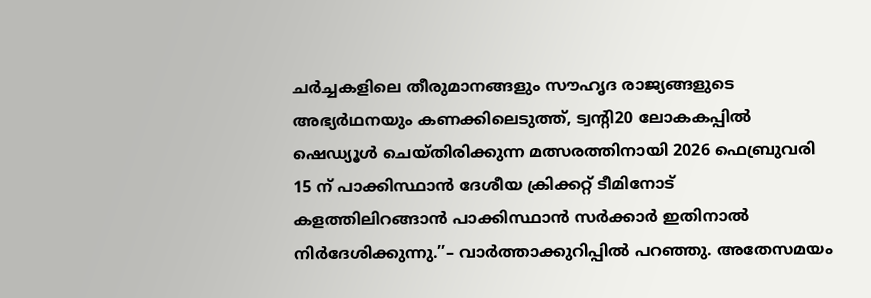ചർച്ചകളിലെ തീരുമാനങ്ങളും സൗഹൃദ രാജ്യങ്ങളുടെ അഭ്യർഥനയും കണക്കിലെടുത്ത്, ട്വന്റി20 ലോകകപ്പിൽ ഷെഡ്യൂൾ ചെയ്തിരിക്കുന്ന മത്സരത്തിനായി 2026 ഫെബ്രുവരി 15 ന് പാക്കിസ്ഥാൻ ദേശീയ ക്രിക്കറ്റ് ടീമിനോട് കളത്തിലിറങ്ങാൻ പാക്കിസ്ഥാൻ സർക്കാർ ഇതിനാൽ നിർദേശിക്കുന്നു.’’– വാർത്താക്കുറിപ്പിൽ പറഞ്ഞു. അതേസമയം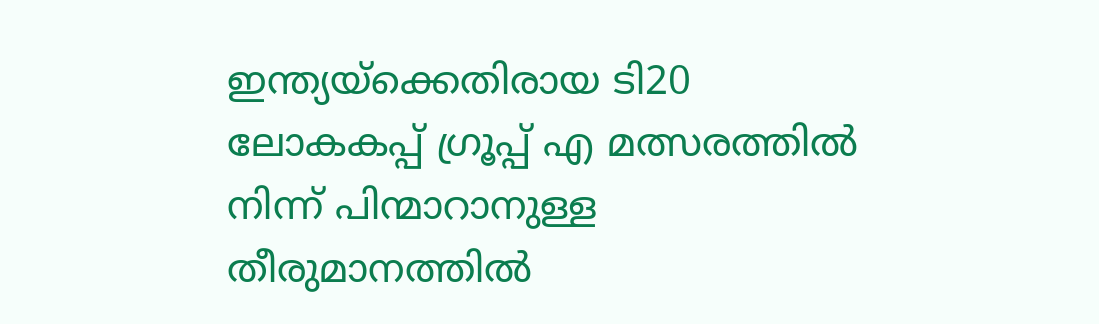ഇന്ത്യയ്‌ക്കെതിരായ ടി20 ലോകകപ്പ് ഗ്രൂപ്പ് എ മത്സരത്തിൽ നിന്ന് പിന്മാറാനുള്ള തീരുമാനത്തിൽ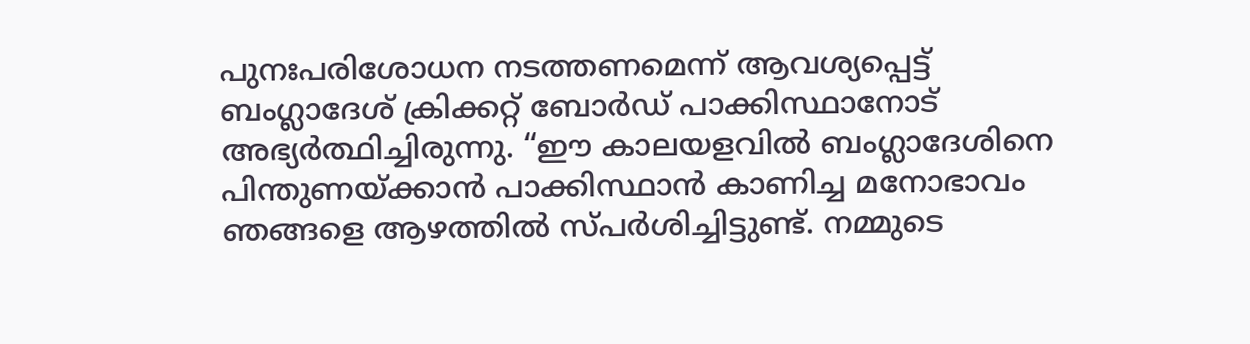പുനഃപരിശോധന നടത്തണമെന്ന് ആവശ്യപ്പെട്ട് ബംഗ്ലാദേശ് ക്രിക്കറ്റ് ബോർഡ് പാക്കിസ്ഥാനോട് അഭ്യർത്ഥിച്ചിരുന്നു. “ഈ കാലയളവിൽ ബംഗ്ലാദേശിനെ പിന്തുണയ്ക്കാൻ പാക്കിസ്ഥാൻ കാണിച്ച മനോഭാവം ഞങ്ങളെ ആഴത്തിൽ സ്പർശിച്ചിട്ടുണ്ട്. നമ്മുടെ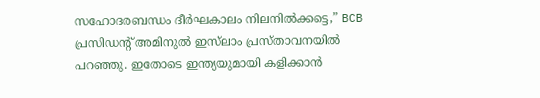സഹോദരബന്ധം ദീർഘകാലം നിലനിൽക്കട്ടെ,” BCB പ്രസിഡന്റ് അമിനുൽ ഇസ്‌ലാം പ്രസ്താവനയിൽ പറഞ്ഞു. ഇതോടെ ഇന്ത്യയുമായി കളിക്കാൻ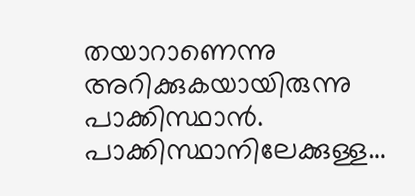തയാറാണെന്നു അറിക്കുകയായിരുന്നു പാക്കിസ്ഥാൻ. പാക്കിസ്ഥാനിലേക്കുള്ള…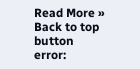Read More »
Back to top button
error: